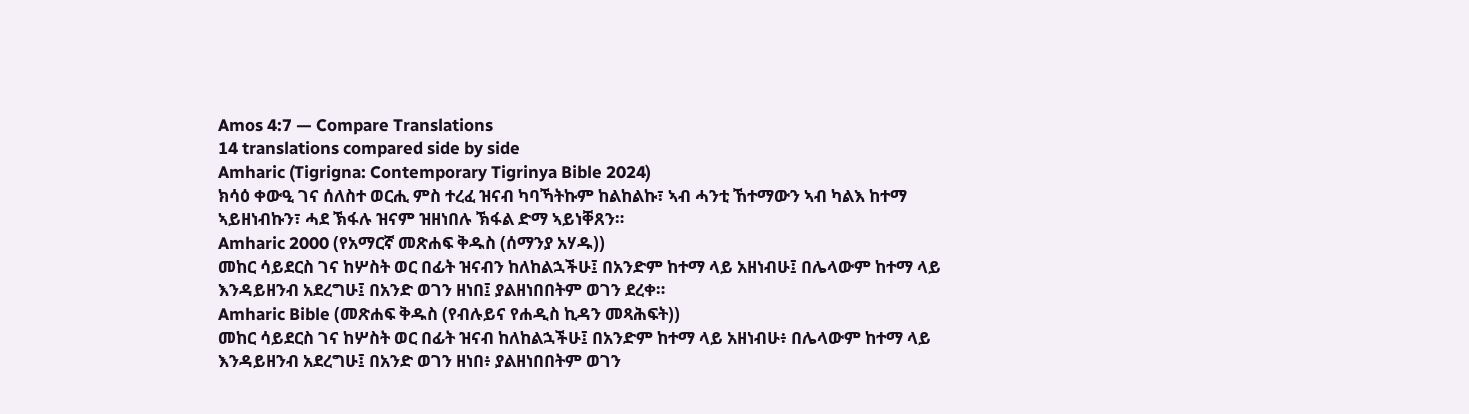Amos 4:7 — Compare Translations
14 translations compared side by side
Amharic (Tigrigna: Contemporary Tigrinya Bible 2024)
ክሳዕ ቀውዒ ገና ሰለስተ ወርሒ ምስ ተረፈ ዝናብ ካባኻትኩም ከልከልኩ፣ ኣብ ሓንቲ ኸተማውን ኣብ ካልእ ከተማ ኣይዘነብኩን፣ ሓደ ኽፋሉ ዝናም ዝዘነበሉ ኽፋል ድማ ኣይነቐጸን።
Amharic 2000 (የአማርኛ መጽሐፍ ቅዱስ (ሰማንያ አሃዱ))
መከር ሳይደርስ ገና ከሦስት ወር በፊት ዝናብን ከለከልኋችሁ፤ በአንድም ከተማ ላይ አዘነብሁ፤ በሌላውም ከተማ ላይ እንዳይዘንብ አደረግሁ፤ በአንድ ወገን ዘነበ፤ ያልዘነበበትም ወገን ደረቀ።
Amharic Bible (መጽሐፍ ቅዱስ (የብሉይና የሐዲስ ኪዳን መጻሕፍት))
መከር ሳይደርስ ገና ከሦስት ወር በፊት ዝናብ ከለከልኋችሁ፤ በአንድም ከተማ ላይ አዘነብሁ፥ በሌላውም ከተማ ላይ እንዳይዘንብ አደረግሁ፤ በአንድ ወገን ዘነበ፥ ያልዘነበበትም ወገን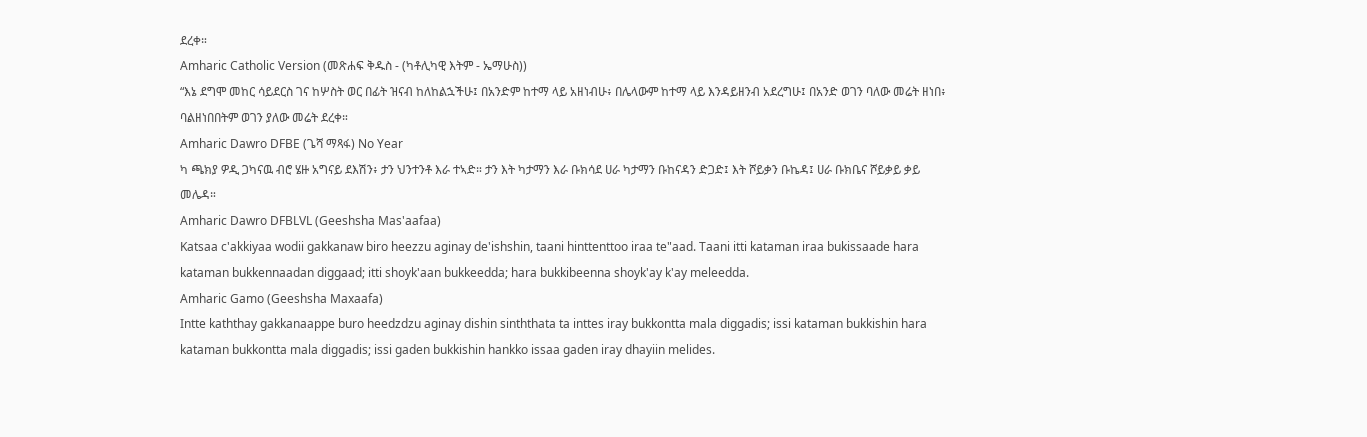ደረቀ።
Amharic Catholic Version (መጽሐፍ ቅዱስ - (ካቶሊካዊ እትም - ኤማሁስ))
“እኔ ደግሞ መከር ሳይደርስ ገና ከሦስት ወር በፊት ዝናብ ከለከልኋችሁ፤ በአንድም ከተማ ላይ አዘነብሁ፥ በሌላውም ከተማ ላይ እንዳይዘንብ አደረግሁ፤ በአንድ ወገን ባለው መሬት ዘነበ፥ ባልዘነበበትም ወገን ያለው መሬት ደረቀ።
Amharic Dawro DFBE (ጌሻ ማጻፋ) No Year
ካ ጫክያ ዎዲ ጋካናዉ ብሮ ሄዙ አግናይ ደእሽን፥ ታን ህንተንቶ እራ ተኣድ። ታን እት ካታማን እራ ቡክሳደ ሀራ ካታማን ቡከናዳን ድጋድ፤ እት ሾይቃን ቡኬዳ፤ ሀራ ቡክቤና ሾይቃይ ቃይ መሌዳ።
Amharic Dawro DFBLVL (Geeshsha Mas'aafaa)
Katsaa c'akkiyaa wodii gakkanaw biro heezzu aginay de'ishshin, taani hinttenttoo iraa te"aad. Taani itti kataman iraa bukissaade hara kataman bukkennaadan diggaad; itti shoyk'aan bukkeedda; hara bukkibeenna shoyk'ay k'ay meleedda.
Amharic Gamo (Geeshsha Maxaafa)
Intte kaththay gakkanaappe buro heedzdzu aginay dishin sinththata ta inttes iray bukkontta mala diggadis; issi kataman bukkishin hara kataman bukkontta mala diggadis; issi gaden bukkishin hankko issaa gaden iray dhayiin melides.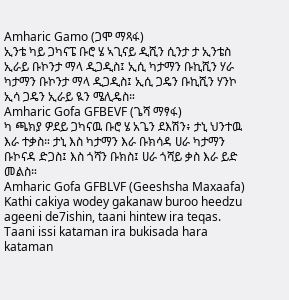Amharic Gamo (ጋሞ ማጻፋ)
ኢንቴ ካይ ጋካናፔ ቡሮ ሄ ኣጊናይ ዲሺን ሲንታ ታ ኢንቴስ ኢራይ ቡኮንታ ማላ ዲጋዲስ፤ ኢሲ ካታማን ቡኪሺን ሃራ ካታማን ቡኮንታ ማላ ዲጋዲስ፤ ኢሲ ጋዴን ቡኪሺን ሃንኮ ኢሳ ጋዴን ኢራይ ዪን ሜሊዴስ።
Amharic Gofa GFBEVF (ጌሻ ማፃፋ)
ካ ጫክያ ዎደይ ጋካናዉ ቡሮ ሄ አጌን ደእሽን፥ ታኒ ህንተዉ እራ ተቃስ። ታኒ እስ ካታማን እራ ቡክሳዳ ሀራ ካታማን ቡኮናዳ ድጋስ፤ እስ ጎሻን ቡክስ፤ ሀራ ጎሻይ ቃስ እራ ይድ መልስ።
Amharic Gofa GFBLVF (Geeshsha Maxaafa)
Kathi cakiya wodey gakanaw buroo heedzu ageeni de7ishin, taani hintew ira teqas. Taani issi kataman ira bukisada hara kataman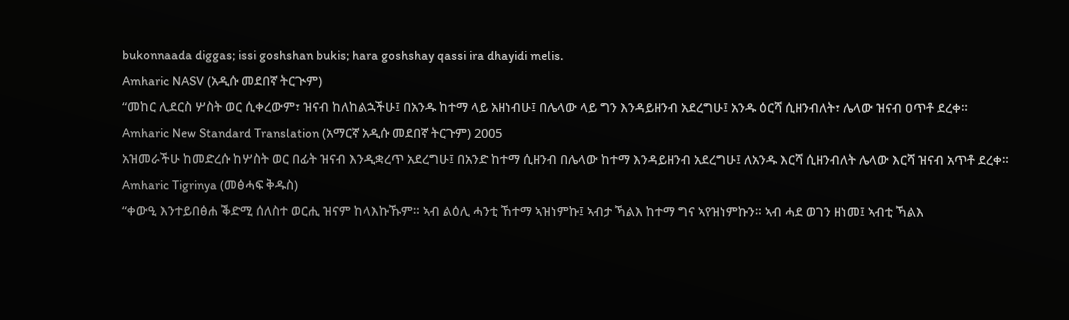bukonnaada diggas; issi goshshan bukis; hara goshshay qassi ira dhayidi melis.
Amharic NASV (አዲሱ መደበኛ ትርጒም)
“መከር ሊደርስ ሦስት ወር ሲቀረውም፣ ዝናብ ከለከልኋችሁ፤ በአንዱ ከተማ ላይ አዘነብሁ፤ በሌላው ላይ ግን እንዳይዘንብ አደረግሁ፤ አንዱ ዕርሻ ሲዘንብለት፣ ሌላው ዝናብ ዐጥቶ ደረቀ።
Amharic New Standard Translation (አማርኛ አዲሱ መደበኛ ትርጉም) 2005
አዝመራችሁ ከመድረሱ ከሦስት ወር በፊት ዝናብ እንዲቋረጥ አደረግሁ፤ በአንድ ከተማ ሲዘንብ በሌላው ከተማ እንዳይዘንብ አደረግሁ፤ ለአንዱ እርሻ ሲዘንብለት ሌላው እርሻ ዝናብ አጥቶ ደረቀ።
Amharic Tigrinya (መፅሓፍ ቅዱስ)
“ቀውዒ እንተይበፅሐ ቕድሚ ሰለስተ ወርሒ ዝናም ከላእኩኹም። ኣብ ልዕሊ ሓንቲ ኸተማ ኣዝነምኩ፤ ኣብታ ኻልእ ከተማ ግና ኣየዝነምኩን። ኣብ ሓደ ወገን ዘነመ፤ ኣብቲ ኻልእ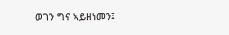ወገን ግና ኣይዘነመን፤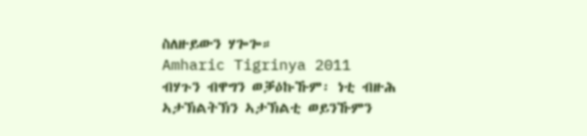ስለዙይውን ሃጐጐ።
Amharic Tigrinya 2011
ብሃጉን ብዋግን ወቓዕኩኹም፡ ነቲ ብዙሕ ኣታኽልትኽን ኣታኽልቲ ወይንኹምን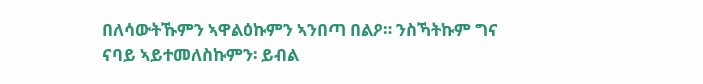በለሳውትኹምን ኣዋልዕኩምን ኣንበጣ በልዖ። ንስኻትኩም ግና ናባይ ኣይተመለስኩምን፡ ይብል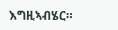እግዚኣብሄር።